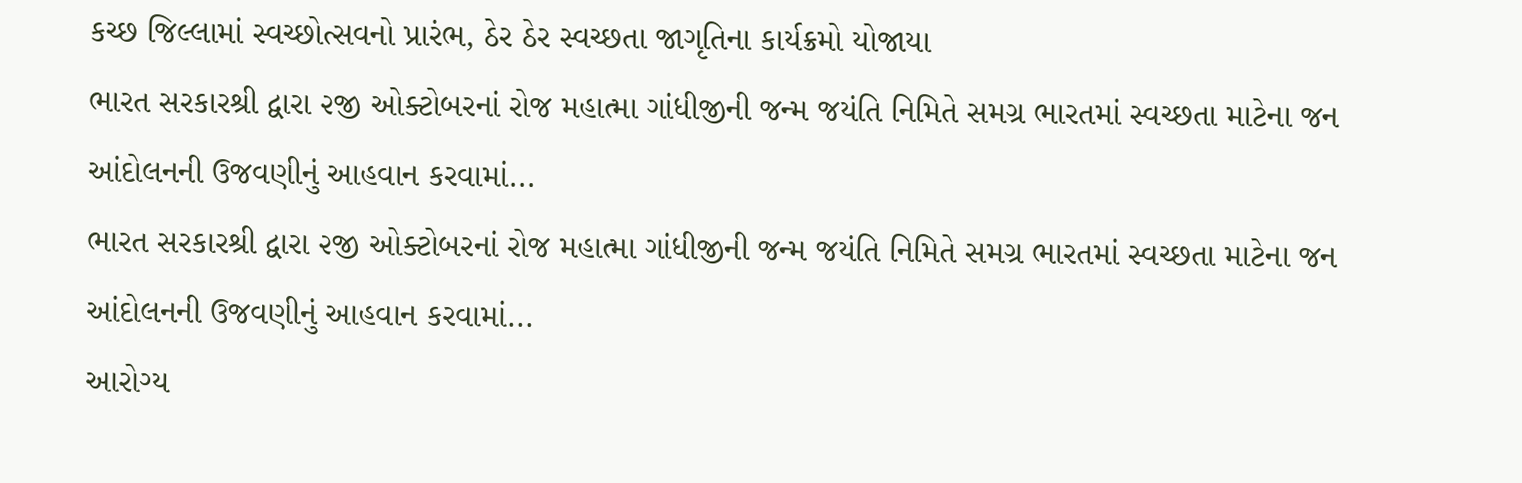કચ્છ જિલ્લામાં સ્વચ્છોત્સવનો પ્રારંભ, ઠેર ઠેર સ્વચ્છતા જાગૃતિના કાર્યક્રમો યોજાયા
ભારત સરકારશ્રી દ્વારા ૨જી ઓક્ટોબરનાં રોજ મહાત્મા ગાંધીજીની જન્મ જયંતિ નિમિતે સમગ્ર ભારતમાં સ્વચ્છતા માટેના જન આંદોલનની ઉજવણીનું આહવાન કરવામાં...
ભારત સરકારશ્રી દ્વારા ૨જી ઓક્ટોબરનાં રોજ મહાત્મા ગાંધીજીની જન્મ જયંતિ નિમિતે સમગ્ર ભારતમાં સ્વચ્છતા માટેના જન આંદોલનની ઉજવણીનું આહવાન કરવામાં...
આરોગ્ય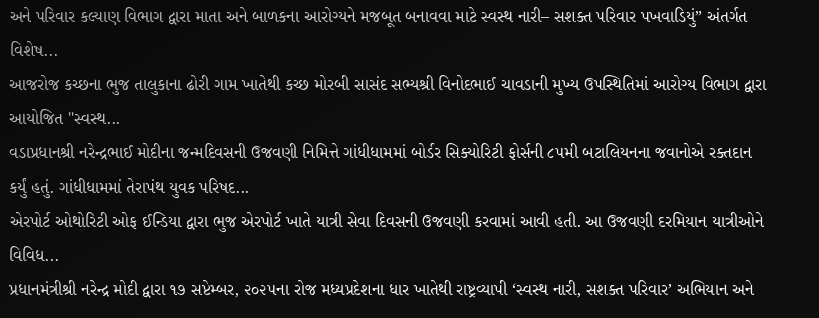અને પરિવાર કલ્યાણ વિભાગ દ્વારા માતા અને બાળકના આરોગ્યને મજબૂત બનાવવા માટે સ્વસ્થ નારી– સશક્ત પરિવાર પખવાડિયું” અંતર્ગત વિશેષ...
આજરોજ કચ્છના ભુજ તાલુકાના ઢોરી ગામ ખાતેથી કચ્છ મોરબી સાસંદ સભ્યશ્રી વિનોદભાઈ ચાવડાની મુખ્ય ઉપસ્થિતિમાં આરોગ્ય વિભાગ દ્વારા આયોજિત "સ્વસ્થ...
વડાપ્રધાનશ્રી નરેન્દ્રભાઈ મોદીના જન્મદિવસની ઉજવણી નિમિત્તે ગાંધીધામમાં બોર્ડર સિક્યોરિટી ફોર્સની ૮૫મી બટાલિયનના જવાનોએ રક્તદાન કર્યું હતું. ગાંધીધામમાં તેરાપંથ યુવક પરિષદ...
એરપોર્ટ ઓથોરિટી ઓફ ઈન્ડિયા દ્વારા ભુજ એરપોર્ટ ખાતે યાત્રી સેવા દિવસની ઉજવણી કરવામાં આવી હતી. આ ઉજવણી દરમિયાન યાત્રીઓને વિવિધ...
પ્રધાનમંત્રીશ્રી નરેન્દ્ર મોદી દ્વારા ૧૭ સપ્ટેમ્બર, ૨૦૨૫ના રોજ મધ્યપ્રદેશના ધાર ખાતેથી રાષ્ટ્રવ્યાપી ‘સ્વસ્થ નારી, સશક્ત પરિવાર’ અભિયાન અને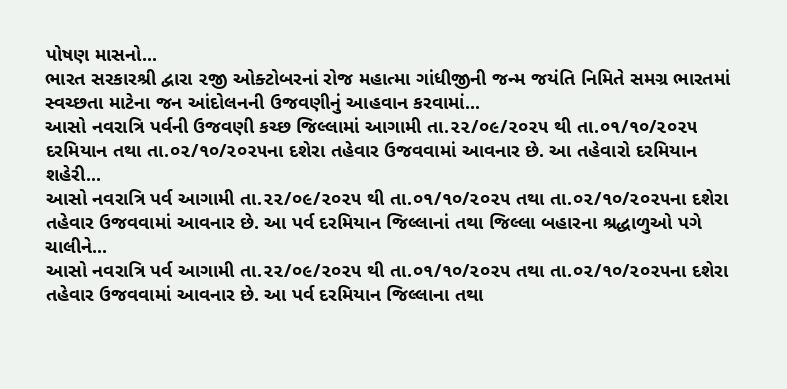પોષણ માસનો...
ભારત સરકારશ્રી દ્વારા ૨જી ઓક્ટોબરનાં રોજ મહાત્મા ગાંધીજીની જન્મ જયંતિ નિમિતે સમગ્ર ભારતમાં સ્વચ્છતા માટેના જન આંદોલનની ઉજવણીનું આહવાન કરવામાં...
આસો નવરાત્રિ પર્વની ઉજવણી કચ્છ જિલ્લામાં આગામી તા.૨૨/૦૯/૨૦૨૫ થી તા.૦૧/૧૦/૨૦૨૫ દરમિયાન તથા તા.૦૨/૧૦/૨૦૨૫ના દશેરા તહેવાર ઉજવવામાં આવનાર છે. આ તહેવારો દરમિયાન શહેરી...
આસો નવરાત્રિ પર્વ આગામી તા.૨૨/૦૯/૨૦૨૫ થી તા.૦૧/૧૦/૨૦૨૫ તથા તા.૦૨/૧૦/૨૦૨૫ના દશેરા તહેવાર ઉજવવામાં આવનાર છે. આ પર્વ દરમિયાન જિલ્લાનાં તથા જિલ્લા બહારના શ્રદ્ધાળુઓ પગે ચાલીને...
આસો નવરાત્રિ પર્વ આગામી તા.૨૨/૦૯/૨૦૨૫ થી તા.૦૧/૧૦/૨૦૨૫ તથા તા.૦૨/૧૦/૨૦૨૫ના દશેરા તહેવાર ઉજવવામાં આવનાર છે. આ પર્વ દરમિયાન જિલ્લાના તથા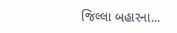જિલ્લા બહારના...